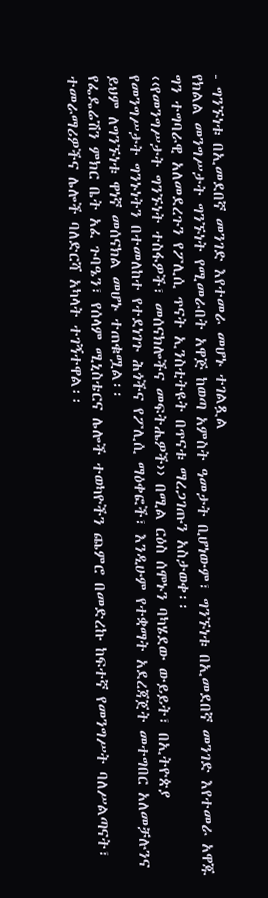- ግንኙነቱ በኢመደበኛ መንገድ እየተመራ መሆኑ ተገልጿል
የክልል መንግሥታት ግንኙነት የሚመራበት አዋጅ ከወጣ አምስት ዓመታት ቢሆነውም፣ ግንኙነቱ በኢመደበኛ መንገድ እየተመራ አዋጁ ግን ተግባራዊ አለመደረጉን የፖሊሲ ጥናት ኢንስቲትዩት በጥናቱ ማረጋገጡን አስታወቀ፡፡
‹‹የመንግሥታት ግንኙነት ተስፋዎች፣ መሰናክሎችና መፍትሔዎች›› በሚል ርዕስ ሰሞኑን ባካሄደው ውይይት፣ በኢትዮጵያ የመንግሥታት ግንኑነትን በተመለከተ የተደነገጉ ሕጎችና የፖሊሲ ማዕቀፎች፣ እንዲሁም የተቋማት አደረጃጀት መተግበር አለመቻሉንና ይህም ለግንኙነቱ ዋነኛ መሰናክል መሆኑ ተጠቁሟል፡፡
የፌዴሬሽን ምክር ቤት አፈ ጉባዔን፣ የሰላም ሚኒስቴርና ሌሎች ተወካዮችን ጨምሮ በመድረኩ ከፍተኛ የመንግሥት ባለሥልጣናት፣ ተመራማሪዎችና ሌሎች ባለድርሻ አካላት ተገኝተዋል፡፡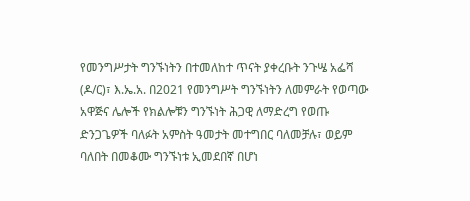የመንግሥታት ግንኙነትን በተመለከተ ጥናት ያቀረቡት ንጉሤ አፌሻ (ዶ/ር)፣ እ.ኤ.አ. በ2021 የመንግሥት ግንኙነትን ለመምራት የወጣው አዋጅና ሌሎች የክልሎቹን ግንኙነት ሕጋዊ ለማድረግ የወጡ ድንጋጌዎች ባለፉት አምስት ዓመታት መተግበር ባለመቻሉ፣ ወይም ባለበት በመቆሙ ግንኙነቱ ኢመደበኛ በሆነ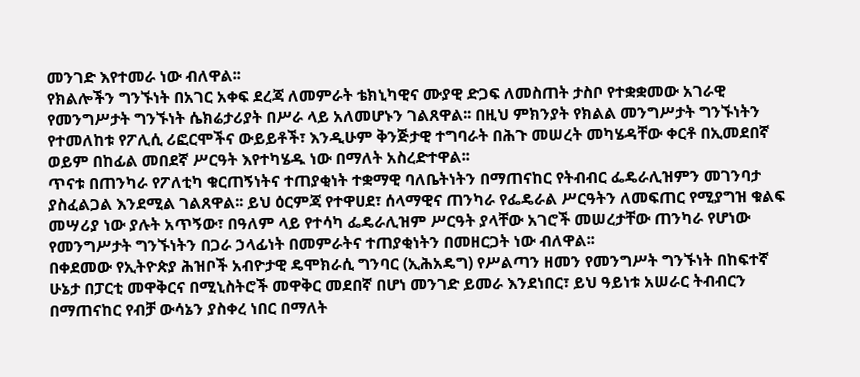መንገድ እየተመራ ነው ብለዋል፡፡
የክልሎችን ግንኙነት በአገር አቀፍ ደረጃ ለመምራት ቴክኒካዊና ሙያዊ ድጋፍ ለመስጠት ታስቦ የተቋቋመው አገራዊ የመንግሥታት ግንኙነት ሴክሬታሪያት በሥራ ላይ አለመሆኑን ገልጸዋል፡፡ በዚህ ምክንያት የክልል መንግሥታት ግንኙነትን የተመለከቱ የፖሊሲ ሪፎርሞችና ውይይቶች፣ እንዲሁም ቅንጅታዊ ተግባራት በሕጉ መሠረት መካሄዳቸው ቀርቶ በኢመደበኛ ወይም በከፊል መበደኛ ሥርዓት እየተካሄዱ ነው በማለት አስረድተዋል፡፡
ጥናቱ በጠንካራ የፖለቲካ ቁርጠኝነትና ተጠያቂነት ተቋማዊ ባለቤትነትን በማጠናከር የትብብር ፌዴራሊዝምን መገንባታ ያስፈልጋል እንደሚል ገልጸዋል፡፡ ይህ ዕርምጃ የተዋሀደ፣ ሰላማዊና ጠንካራ የፌዴራል ሥርዓትን ለመፍጠር የሚያግዝ ቁልፍ መሣሪያ ነው ያሉት አጥኝው፣ በዓለም ላይ የተሳካ ፌዴራሊዝም ሥርዓት ያላቸው አገሮች መሠረታቸው ጠንካራ የሆነው የመንግሥታት ግንኙነትን በጋራ ኃላፊነት በመምራትና ተጠያቂነትን በመዘርጋት ነው ብለዋል፡፡
በቀደመው የኢትዮጵያ ሕዝቦች አብዮታዊ ዴሞክራሲ ግንባር (ኢሕአዴግ) የሥልጣን ዘመን የመንግሥት ግንኙነት በከፍተኛ ሁኔታ በፓርቲ መዋቅርና በሚኒስትሮች መዋቅር መደበኛ በሆነ መንገድ ይመራ እንደነበር፣ ይህ ዓይነቱ አሠራር ትብብርን በማጠናከር የብቻ ውሳኔን ያስቀረ ነበር በማለት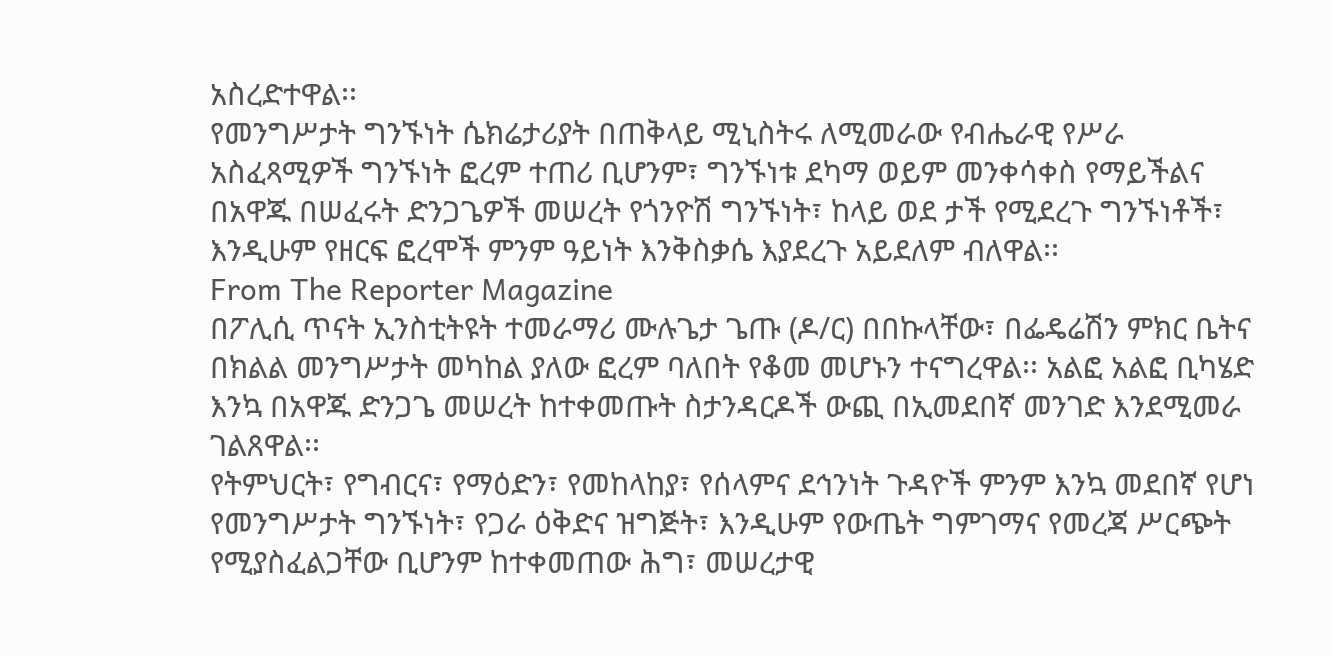አስረድተዋል፡፡
የመንግሥታት ግንኙነት ሴክሬታሪያት በጠቅላይ ሚኒስትሩ ለሚመራው የብሔራዊ የሥራ አስፈጻሚዎች ግንኙነት ፎረም ተጠሪ ቢሆንም፣ ግንኙነቱ ደካማ ወይም መንቀሳቀስ የማይችልና በአዋጁ በሠፈሩት ድንጋጌዎች መሠረት የጎንዮሽ ግንኙነት፣ ከላይ ወደ ታች የሚደረጉ ግንኙነቶች፣ እንዲሁም የዘርፍ ፎረሞች ምንም ዓይነት እንቅስቃሴ እያደረጉ አይደለም ብለዋል፡፡
From The Reporter Magazine
በፖሊሲ ጥናት ኢንስቲትዩት ተመራማሪ ሙሉጌታ ጌጡ (ዶ/ር) በበኩላቸው፣ በፌዴሬሽን ምክር ቤትና በክልል መንግሥታት መካከል ያለው ፎረም ባለበት የቆመ መሆኑን ተናግረዋል፡፡ አልፎ አልፎ ቢካሄድ እንኳ በአዋጁ ድንጋጌ መሠረት ከተቀመጡት ስታንዳርዶች ውጪ በኢመደበኛ መንገድ እንደሚመራ ገልጸዋል፡፡
የትምህርት፣ የግብርና፣ የማዕድን፣ የመከላከያ፣ የሰላምና ደኅንነት ጉዳዮች ምንም እንኳ መደበኛ የሆነ የመንግሥታት ግንኙነት፣ የጋራ ዕቅድና ዝግጅት፣ እንዲሁም የውጤት ግምገማና የመረጃ ሥርጭት የሚያስፈልጋቸው ቢሆንም ከተቀመጠው ሕግ፣ መሠረታዊ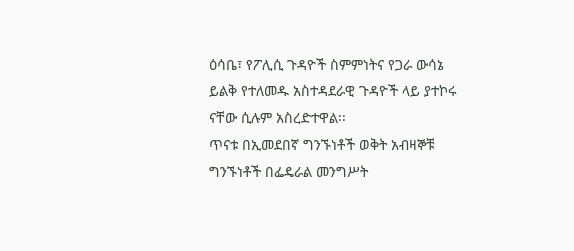ዕሳቤ፣ የፖሊሲ ጉዳዮች ስምምነትና የጋራ ውሳኔ ይልቅ የተለመዱ አስተዳደራዊ ጉዳዮች ላይ ያተኮሩ ናቸው ሲሉም አስረድተዋል፡፡
ጥናቱ በኢመደበኛ ግንኙነቶች ወቅት አብዛኞቹ ግንኙነቶች በፌዴራል መንግሥት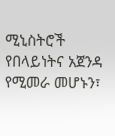ሚኒስትሮች የበላይነትና አጀንዳ የሚመራ መሆኑን፣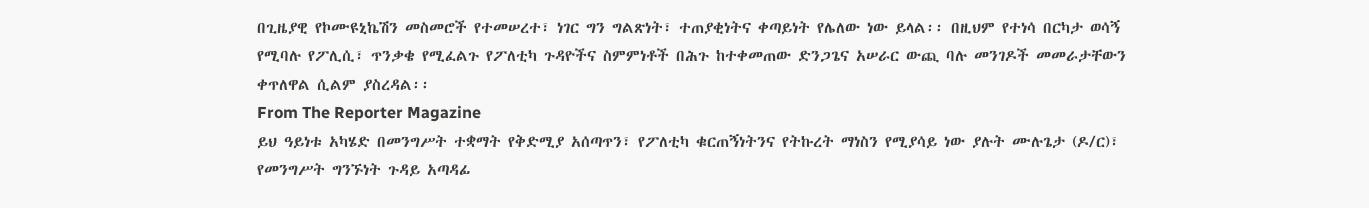በጊዜያዊ የኮሙዩኒኬሽን መስመሮች የተመሠረተ፣ ነገር ግን ግልጽነት፣ ተጠያቂነትና ቀጣይነት የሌለው ነው ይላል፡፡ በዚህም የተነሳ በርካታ ወሳኝ የሚባሉ የፖሊሲ፣ ጥንቃቄ የሚፈልጉ የፖለቲካ ጉዳዮችና ስምምነቶች በሕጉ ከተቀመጠው ድንጋጌና አሠራር ውጪ ባሉ መንገዶች መመራታቸውን ቀጥለዋል ሲልም ያስረዳል፡፡
From The Reporter Magazine
ይህ ዓይነቱ አካሄድ በመንግሥት ተቋማት የቅድሚያ አሰጣጥን፣ የፖለቲካ ቁርጠኝነትንና የትኩረት ማነስን የሚያሳይ ነው ያሉት ሙሉጌታ (ዶ/ር)፣ የመንግሥት ግንኙነት ጉዳይ አጣዳፊ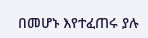በመሆኑ እየተፈጠሩ ያሉ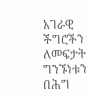አገራዊ ችግሮችን ለመፍታት ግንኙነቱን በሕግ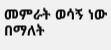መምራት ወሳኝ ነው በማለት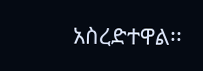አስረድተዋል፡፡